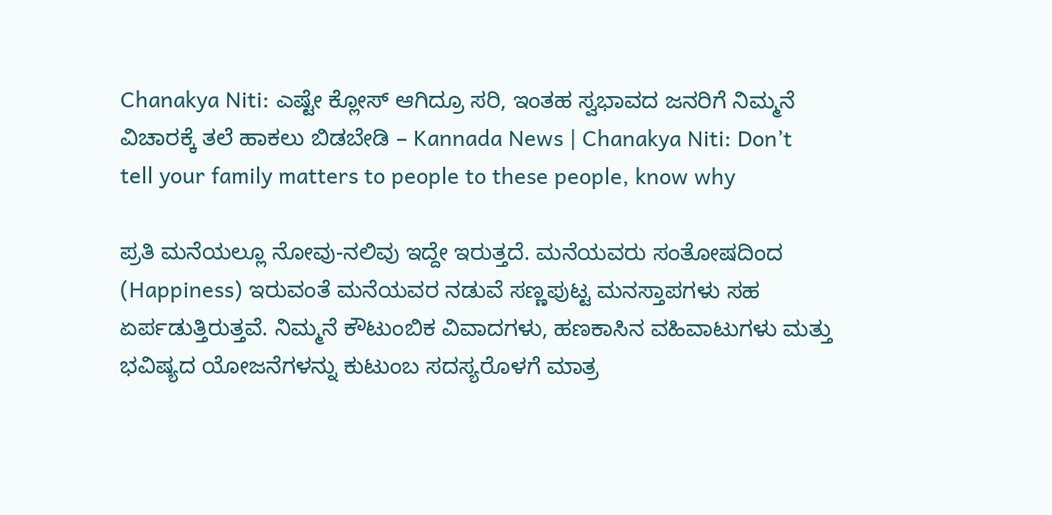Chanakya Niti: ಎಷ್ಟೇ ಕ್ಲೋಸ್‌ ಆಗಿದ್ರೂ ಸರಿ, ಇಂತಹ ಸ್ವಭಾವದ ಜನರಿಗೆ ನಿಮ್ಮನೆ ವಿಚಾರಕ್ಕೆ ತಲೆ ಹಾಕಲು ಬಿಡಬೇಡಿ – Kannada News | Chanakya Niti: Don’t tell your family matters to people to these people, know why

ಪ್ರತಿ ಮನೆಯಲ್ಲೂ ನೋವು-ನಲಿವು ಇದ್ದೇ ಇರುತ್ತದೆ. ಮನೆಯವರು ಸಂತೋಷದಿಂದ (Happiness) ಇರುವಂತೆ ಮನೆಯವರ ನಡುವೆ ಸಣ್ಣಪುಟ್ಟ ಮನಸ್ತಾಪಗಳು ಸಹ ಏರ್ಪಡುತ್ತಿರುತ್ತವೆ. ನಿಮ್ಮನೆ ಕೌಟುಂಬಿಕ ವಿವಾದಗಳು, ಹಣಕಾಸಿನ ವಹಿವಾಟುಗಳು ಮತ್ತು ಭವಿಷ್ಯದ ಯೋಜನೆಗಳನ್ನು ಕುಟುಂಬ ಸದಸ್ಯರೊಳಗೆ ಮಾತ್ರ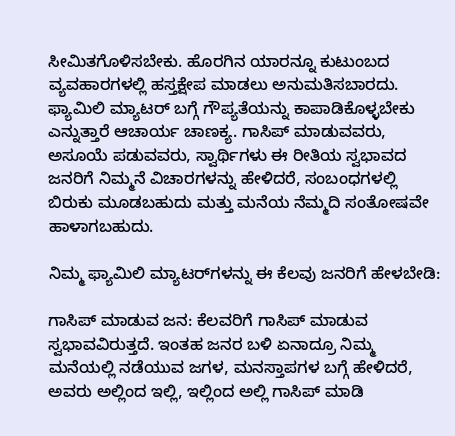ಸೀಮಿತಗೊಳಿಸಬೇಕು. ಹೊರಗಿನ ಯಾರನ್ನೂ ಕುಟುಂಬದ ವ್ಯವಹಾರಗಳಲ್ಲಿ ಹಸ್ತಕ್ಷೇಪ ಮಾಡಲು ಅನುಮತಿಸಬಾರದು. ಫ್ಯಾಮಿಲಿ ಮ್ಯಾಟರ್‌ ಬಗ್ಗೆ ಗೌಪ್ಯತೆಯನ್ನು ಕಾಪಾಡಿಕೊಳ್ಳಬೇಕು ಎನ್ನುತ್ತಾರೆ ಆಚಾರ್ಯ ಚಾಣಕ್ಯ. ಗಾಸಿಪ್ ಮಾಡುವವರು, ಅಸೂಯೆ ಪಡುವವರು, ಸ್ವಾರ್ಥಿಗಳು ಈ ರೀತಿಯ ಸ್ವಭಾವದ ಜನರಿಗೆ ನಿಮ್ಮನೆ ವಿಚಾರಗಳನ್ನು ಹೇಳಿದರೆ, ಸಂಬಂಧಗಳಲ್ಲಿ ಬಿರುಕು ಮೂಡಬಹುದು ಮತ್ತು ಮನೆಯ ನೆಮ್ಮದಿ ಸಂತೋಷವೇ ಹಾಳಾಗಬಹುದು.

ನಿಮ್ಮ ಫ್ಯಾಮಿಲಿ ಮ್ಯಾಟರ್‌ಗಳನ್ನು ಈ ಕೆಲವು ಜನರಿಗೆ ಹೇಳಬೇಡಿ:

ಗಾಸಿಪ್‌ ಮಾಡುವ ಜನ: ಕೆಲವರಿಗೆ ಗಾಸಿಪ್‌ ಮಾಡುವ ಸ್ವಭಾವವಿರುತ್ತದೆ. ಇಂತಹ ಜನರ ಬಳಿ ಏನಾದ್ರೂ ನಿಮ್ಮ ಮನೆಯಲ್ಲಿ ನಡೆಯುವ ಜಗಳ, ಮನಸ್ತಾಪಗಳ ಬಗ್ಗೆ ಹೇಳಿದರೆ, ಅವರು ಅಲ್ಲಿಂದ ಇಲ್ಲಿ, ಇಲ್ಲಿಂದ ಅಲ್ಲಿ ಗಾಸಿಪ್‌ ಮಾಡಿ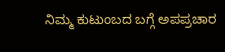ನಿಮ್ಮ ಕುಟುಂಬದ ಬಗ್ಗೆ ಅಪಪ್ರಚಾರ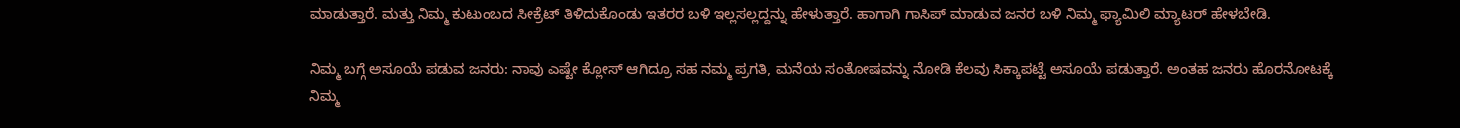ಮಾಡುತ್ತಾರೆ. ಮತ್ತು ನಿಮ್ಮ ಕುಟುಂಬದ ಸೀಕ್ರೆಟ್‌ ತಿಳಿದುಕೊಂಡು ಇತರರ ಬಳಿ ಇಲ್ಲಸಲ್ಲದ್ದನ್ನು ಹೇಳುತ್ತಾರೆ. ಹಾಗಾಗಿ ಗಾಸಿಪ್‌ ಮಾಡುವ ಜನರ ಬಳಿ ನಿಮ್ಮ ಫ್ಯಾಮಿಲಿ ಮ್ಯಾಟರ್‌ ಹೇಳಬೇಡಿ.

ನಿಮ್ಮ ಬಗ್ಗೆ ಅಸೂಯೆ ಪಡುವ ಜನರು: ನಾವು ಎಷ್ಟೇ ಕ್ಲೋಸ್‌ ಆಗಿದ್ರೂ ಸಹ ನಮ್ಮ ಪ್ರಗತಿ, ಮನೆಯ ಸಂತೋಷವನ್ನು ನೋಡಿ ಕೆಲವು ಸಿಕ್ಕಾಪಟ್ಟೆ ಅಸೂಯೆ ಪಡುತ್ತಾರೆ. ಅಂತಹ ಜನರು ಹೊರನೋಟಕ್ಕೆ ನಿಮ್ಮ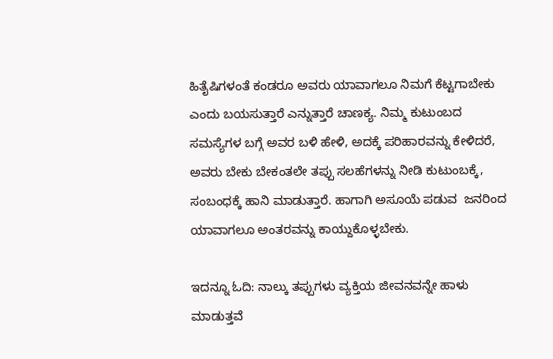ಹಿತೈಷಿಗಳಂತೆ ಕಂಡರೂ ಅವರು ಯಾವಾಗಲೂ ನಿಮಗೆ ಕೆಟ್ಟಗಾಬೇಕು ಎಂದು ಬಯಸುತ್ತಾರೆ ಎನ್ನುತ್ತಾರೆ ಚಾಣಕ್ಯ. ನಿಮ್ಮ ಕುಟುಂಬದ ಸಮಸ್ಯೆಗಳ ಬಗ್ಗೆ ಅವರ ಬಳಿ ಹೇಳಿ, ಅದಕ್ಕೆ ಪರಿಹಾರವನ್ನು ಕೇಳಿದರೆ, ಅವರು ಬೇಕು ಬೇಕಂತಲೇ ತಪ್ಪು ಸಲಹೆಗಳನ್ನು ನೀಡಿ ಕುಟುಂಬಕ್ಕೆ, ಸಂಬಂಧಕ್ಕೆ ಹಾನಿ ಮಾಡುತ್ತಾರೆ. ಹಾಗಾಗಿ ಅಸೂಯೆ ಪಡುವ  ಜನರಿಂದ ಯಾವಾಗಲೂ ಅಂತರವನ್ನು ಕಾಯ್ದುಕೊಳ್ಳಬೇಕು.

ಇದನ್ನೂ ಓದಿ: ನಾಲ್ಕು ತಪ್ಪುಗಳು ವ್ಯಕ್ತಿಯ ಜೀವನವನ್ನೇ ಹಾಳು ಮಾಡುತ್ತವೆ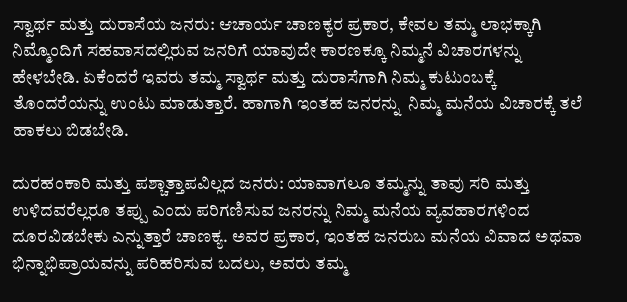ಸ್ವಾರ್ಥ ಮತ್ತು ದುರಾಸೆಯ ಜನರು: ಆಚಾರ್ಯ ಚಾಣಕ್ಯರ ಪ್ರಕಾರ, ಕೇವಲ ತಮ್ಮ ಲಾಭಕ್ಕಾಗಿ ನಿಮ್ಮೊಂದಿಗೆ ಸಹವಾಸದಲ್ಲಿರುವ ಜನರಿಗೆ ಯಾವುದೇ ಕಾರಣಕ್ಕೂ ನಿಮ್ಮನೆ ವಿಚಾರಗಳನ್ನು ಹೇಳಬೇಡಿ. ಏಕೆಂದರೆ ಇವರು ತಮ್ಮ ಸ್ವಾರ್ಥ ಮತ್ತು ದುರಾಸೆಗಾಗಿ ನಿಮ್ಮ ಕುಟುಂಬಕ್ಕೆ ತೊಂದರೆಯನ್ನು ಉಂಟು ಮಾಡುತ್ತಾರೆ. ಹಾಗಾಗಿ ಇಂತಹ ಜನರನ್ನು  ನಿಮ್ಮ ಮನೆಯ ವಿಚಾರಕ್ಕೆ ತಲೆ ಹಾಕಲು ಬಿಡಬೇಡಿ.

ದುರಹಂಕಾರಿ ಮತ್ತು ಪಶ್ಚಾತ್ತಾಪವಿಲ್ಲದ ಜನರು: ಯಾವಾಗಲೂ ತಮ್ಮನ್ನು ತಾವು ಸರಿ ಮತ್ತು ಉಳಿದವರೆಲ್ಲರೂ ತಪ್ಪು ಎಂದು ಪರಿಗಣಿಸುವ ಜನರನ್ನು ನಿಮ್ಮ ಮನೆಯ ವ್ಯವಹಾರಗಳಿಂದ ದೂರವಿಡಬೇಕು ಎನ್ನುತ್ತಾರೆ ಚಾಣಕ್ಯ. ಅವರ ಪ್ರಕಾರ, ಇಂತಹ ಜನರುಬ ಮನೆಯ ವಿವಾದ ಅಥವಾ ಭಿನ್ನಾಭಿಪ್ರಾಯವನ್ನು ಪರಿಹರಿಸುವ ಬದಲು, ಅವರು ತಮ್ಮ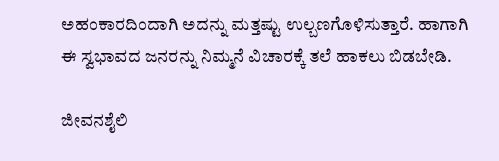ಅಹಂಕಾರದಿಂದಾಗಿ ಅದನ್ನು ಮತ್ತಷ್ಟು ಉಲ್ಬಣಗೊಳಿಸುತ್ತಾರೆ. ಹಾಗಾಗಿ ಈ ಸ್ವಭಾವದ ಜನರನ್ನು ನಿಮ್ಮನೆ ವಿಚಾರಕ್ಕೆ ತಲೆ ಹಾಕಲು ಬಿಡಬೇಡಿ.

ಜೀವನಶೈಲಿ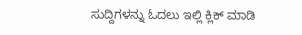ಸುದ್ದಿಗಳನ್ನು ಓದಲು ಇಲ್ಲಿ ಕ್ಲಿಕ್ ಮಾಡಿ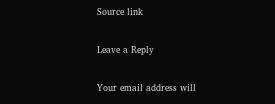Source link

Leave a Reply

Your email address will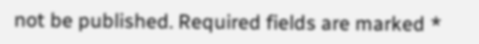not be published. Required fields are marked *